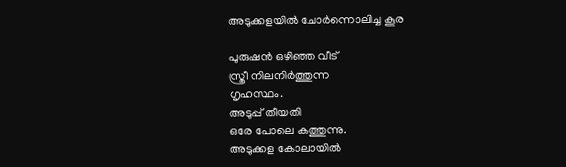അടുക്കളയിൽ ചോർന്നൊലിച്ച കൂര

പുരുഷൻ ഒഴിഞ്ഞ വീട്
സ്ത്രീ നിലനിർത്തുന്ന
ഗൃഹസ്ഥം.
അടുപ്പ് തീയതി
ഒരേ പോലെ കത്തുന്നു.
അടുക്കള കോലായിൽ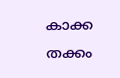കാക്ക
തക്കം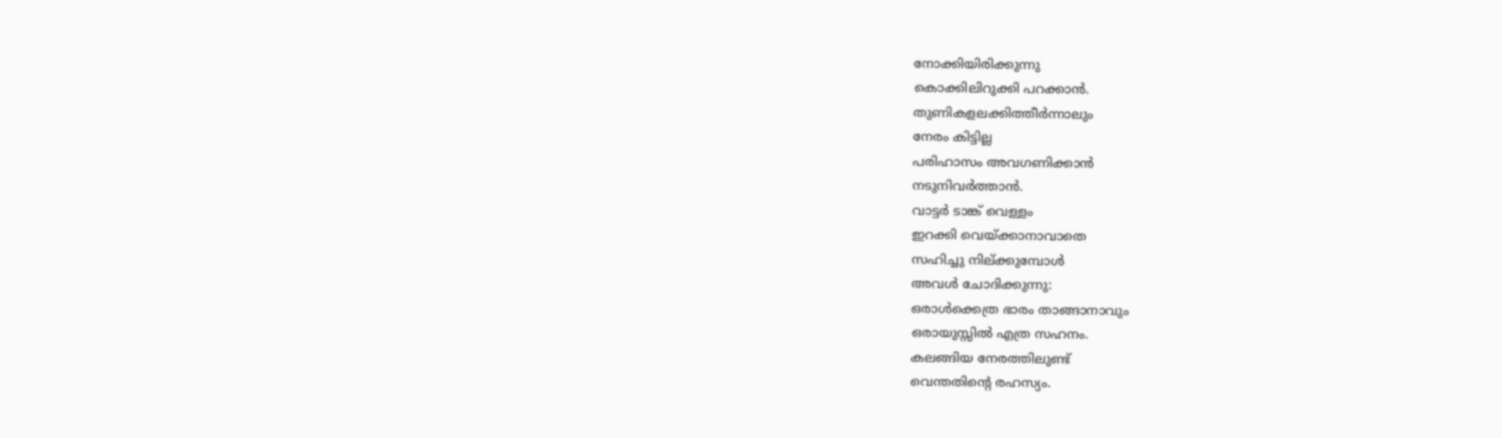നോക്കിയിരിക്കുന്നു
കൊക്കിലിറുക്കി പറക്കാൻ.
തുണികളലക്കിത്തീർന്നാലും
നേരം കിട്ടില്ല
പരിഹാസം അവഗണിക്കാൻ
നടുനിവർത്താൻ.
വാട്ടർ ടാങ്ക് വെള്ളം
ഇറക്കി വെയ്ക്കാനാവാതെ
സഹിച്ചു നില്ക്കുമ്പോൾ
അവൾ ചോദിക്കുന്നു:
ഒരാൾക്കെത്ര ഭാരം താങ്ങാനാവും
ഒരായുസ്സിൽ എത്ര സഹനം.
കലങ്ങിയ നേരത്തിലുണ്ട്
വെന്തതിന്റെ രഹസ്യം.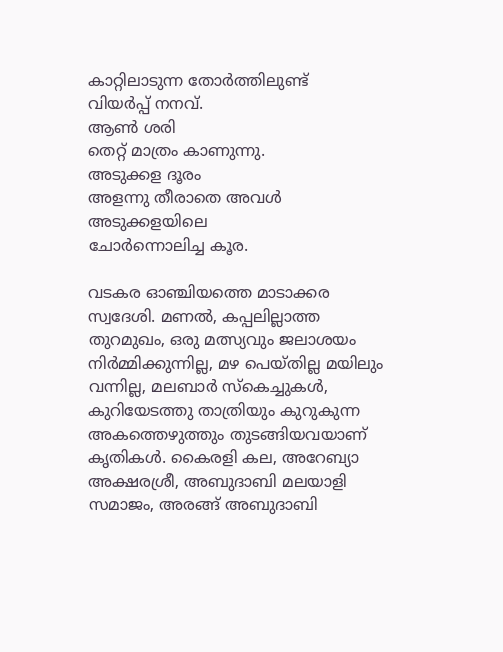കാറ്റിലാടുന്ന തോർത്തിലുണ്ട്
വിയർപ്പ് നനവ്.
ആൺ ശരി
തെറ്റ് മാത്രം കാണുന്നു.
അടുക്കള ദൂരം
അളന്നു തീരാതെ അവൾ
അടുക്കളയിലെ
ചോർന്നൊലിച്ച കൂര.

വടകര ഓഞ്ചിയത്തെ മാടാക്കര സ്വദേശി. മണൽ, കപ്പലില്ലാത്ത തുറമുഖം, ഒരു മത്സ്യവും ജലാശയം നിർമ്മിക്കുന്നില്ല, മഴ പെയ്തില്ല മയിലും വന്നില്ല, മലബാർ സ്‌കെച്ചുകൾ, കുറിയേടത്തു താത്രിയും കുറുകുന്ന അകത്തെഴുത്തും തുടങ്ങിയവയാണ് കൃതികൾ. കൈരളി കല, അറേബ്യാ അക്ഷരശ്രീ, അബുദാബി മലയാളി സമാജം, അരങ്ങ് അബുദാബി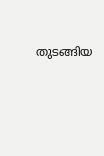തുടങ്ങിയ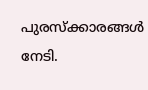പുരസ്‌ക്കാരങ്ങൾ നേടി.